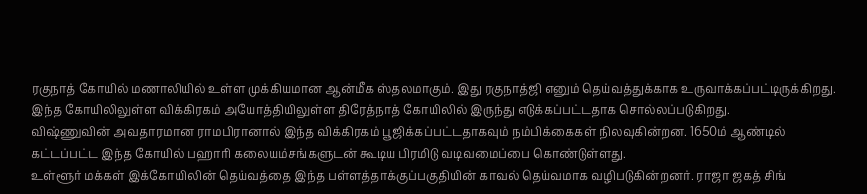ரகுநாத் கோயில் மணாலியில் உள்ள முக்கியமான ஆன்மீக ஸ்தலமாகும். இது ரகுநாத்ஜி எனும் தெய்வத்துக்காக உருவாக்கப்பட்டிருக்கிறது. இந்த கோயிலிலுள்ள விக்கிரகம் அயோத்தியிலுள்ள திரேத்நாத் கோயிலில் இருந்து எடுக்கப்பட்டதாக சொல்லப்படுகிறது.
விஷ்ணுவின் அவதாரமான ராமபிரானால் இந்த விக்கிரகம் பூஜிக்கப்பட்டதாகவும் நம்பிக்கைகள் நிலவுகின்றன. 1650ம் ஆண்டில் கட்டப்பட்ட இந்த கோயில் பஹாரி கலையம்சங்களுடன் கூடிய பிரமிடு வடிவமைப்பை கொண்டுள்ளது.
உள்ளூர் மக்கள் இக்கோயிலின் தெய்வத்தை இந்த பள்ளத்தாக்குப்பகுதியின் காவல் தெய்வமாக வழிபடுகின்றனர். ராஜா ஜகத் சிங்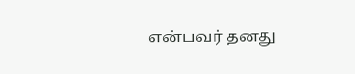என்பவர் தனது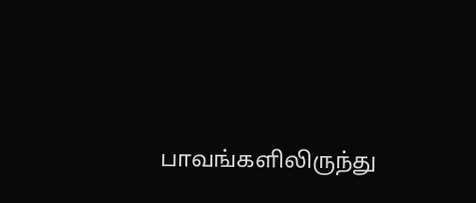பாவங்களிலிருந்து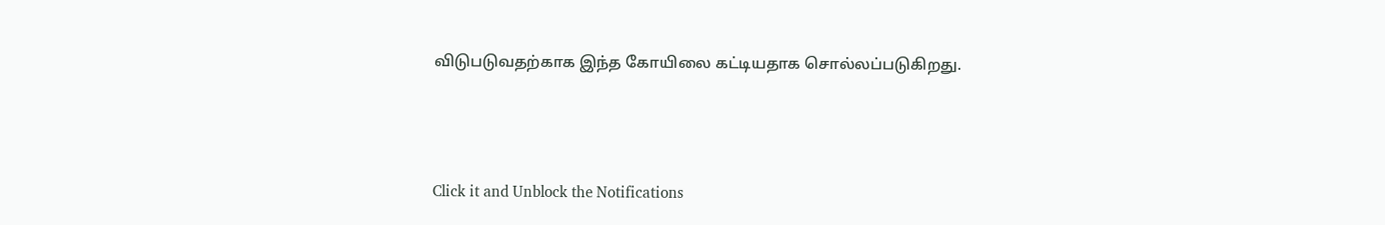விடுபடுவதற்காக இந்த கோயிலை கட்டியதாக சொல்லப்படுகிறது.



Click it and Unblock the Notifications